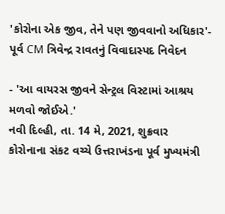'કોરોના એક જીવ, તેને પણ જીવવાનો અધિકાર'- પૂર્વ CM ત્રિવેન્દ્ર રાવતનું વિવાદાસ્પદ નિવેદન

- 'આ વાયરસ જીવને સેન્ટ્રલ વિસ્ટામાં આશ્રય મળવો જોઈએ.'
નવી દિલ્હી, તા. 14 મે, 2021, શુક્રવાર
કોરોનાના સંકટ વચ્ચે ઉત્તરાખંડના પૂર્વ મુખ્યમંત્રી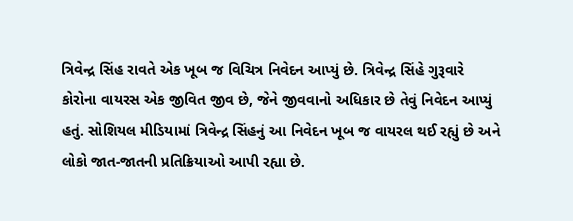ત્રિવેન્દ્ર સિંહ રાવતે એક ખૂબ જ વિચિત્ર નિવેદન આપ્યું છે. ત્રિવેન્દ્ર સિંહે ગુરૂવારે કોરોના વાયરસ એક જીવિત જીવ છે, જેને જીવવાનો અધિકાર છે તેવું નિવેદન આપ્યું હતું. સોશિયલ મીડિયામાં ત્રિવેન્દ્ર સિંહનું આ નિવેદન ખૂબ જ વાયરલ થઈ રહ્યું છે અને લોકો જાત-જાતની પ્રતિક્રિયાઓ આપી રહ્યા છે.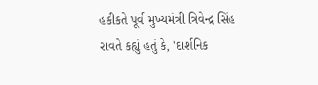હકીકતે પૂર્વ મુખ્યમંત્રી ત્રિવેન્દ્ર સિંહ રાવતે કહ્યું હતું કે, 'દાર્શનિક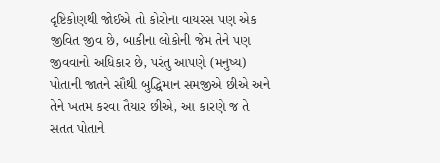દૃષ્ટિકોણથી જોઈએ તો કોરોના વાયરસ પણ એક જીવિત જીવ છે, બાકીના લોકોની જેમ તેને પણ જીવવાનો અધિકાર છે, પરંતુ આપણે (મનુષ્ય) પોતાની જાતને સૌથી બુદ્ધિમાન સમજીએ છીએ અને તેને ખતમ કરવા તૈયાર છીએ, આ કારણે જ તે સતત પોતાને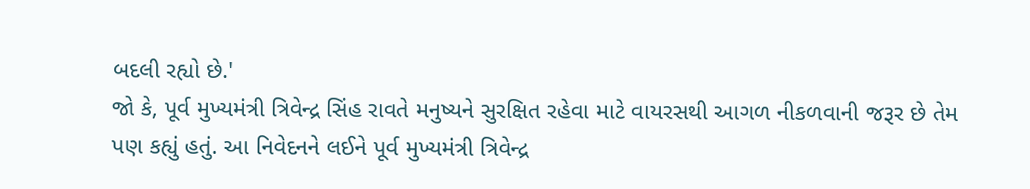બદલી રહ્યો છે.'
જો કે, પૂર્વ મુખ્યમંત્રી ત્રિવેન્દ્ર સિંહ રાવતે મનુષ્યને સુરક્ષિત રહેવા માટે વાયરસથી આગળ નીકળવાની જરૂર છે તેમ પણ કહ્યું હતું. આ નિવેદનને લઈને પૂર્વ મુખ્યમંત્રી ત્રિવેન્દ્ર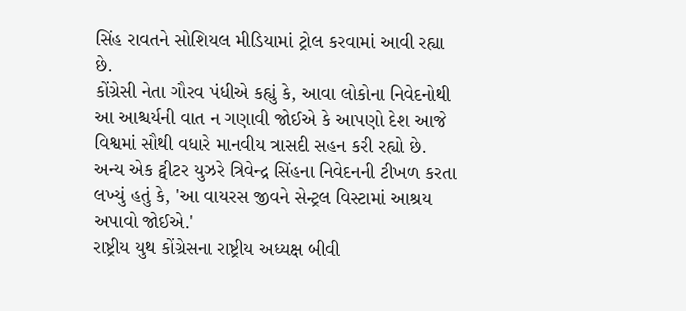સિંહ રાવતને સોશિયલ મીડિયામાં ટ્રોલ કરવામાં આવી રહ્યા છે.
કોંગ્રેસી નેતા ગૌરવ પંધીએ કહ્યું કે, આવા લોકોના નિવેદનોથી આ આશ્ચર્યની વાત ન ગણાવી જોઈએ કે આપણો દેશ આજે વિશ્વમાં સૌથી વધારે માનવીય ત્રાસદી સહન કરી રહ્યો છે. અન્ય એક ટ્વીટર યુઝરે ત્રિવેન્દ્ર સિંહના નિવેદનની ટીખળ કરતા લખ્યું હતું કે, 'આ વાયરસ જીવને સેન્ટ્રલ વિસ્ટામાં આશ્રય અપાવો જોઈએ.'
રાષ્ટ્રીય યુથ કોંગ્રેસના રાષ્ટ્રીય અધ્યક્ષ બીવી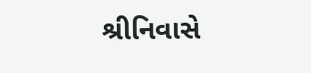શ્રીનિવાસે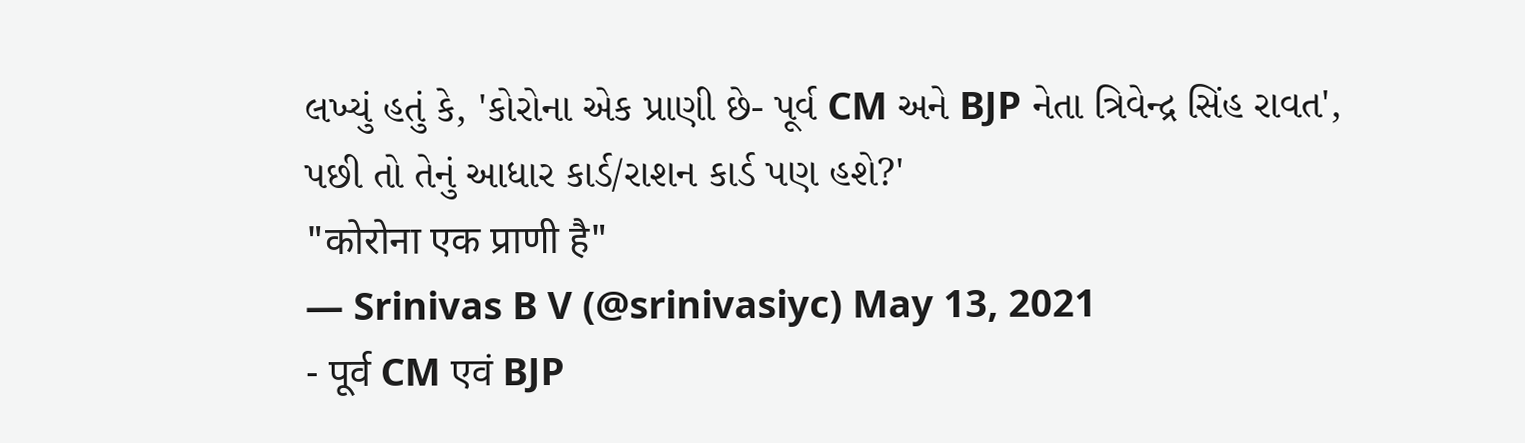લખ્યું હતું કે, 'કોરોના એક પ્રાણી છે- પૂર્વ CM અને BJP નેતા ત્રિવેન્દ્ર સિંહ રાવત', પછી તો તેનું આધાર કાર્ડ/રાશન કાર્ડ પણ હશે?'
"कोरोना एक प्राणी है"
— Srinivas B V (@srinivasiyc) May 13, 2021
- पूर्व CM एवं BJP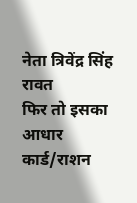नेता त्रिवेंद्र सिंह रावत
फिर तो इसका आधार कार्ड/राशन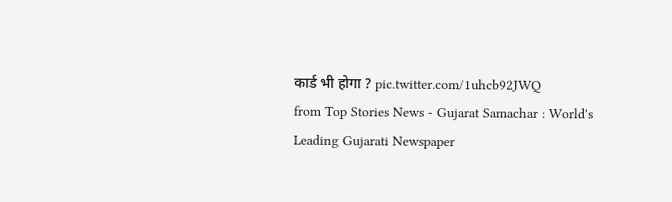कार्ड भी होगा ? pic.twitter.com/1uhcb92JWQ
from Top Stories News - Gujarat Samachar : World's Leading Gujarati Newspaper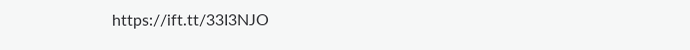https://ift.tt/33I3NJO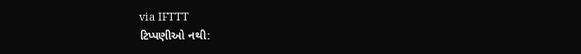via IFTTT
ટિપ્પણીઓ નથી: